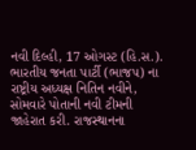નવી દિલ્હી, 17 ઓગસ્ટ (હિ.સ.). ભારતીય જનતા પાર્ટી (ભાજપ) ના રાષ્ટ્રીય અધ્યક્ષ નિતિન નવીને, સોમવારે પોતાની નવી ટીમની જાહેરાત કરી. રાજસ્થાનના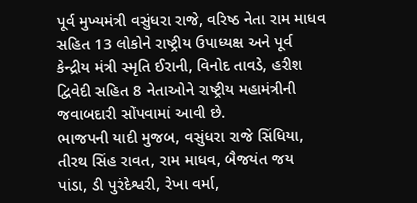પૂર્વ મુખ્યમંત્રી વસુંધરા રાજે, વરિષ્ઠ નેતા રામ માધવ સહિત 13 લોકોને રાષ્ટ્રીય ઉપાધ્યક્ષ અને પૂર્વ કેન્દ્રીય મંત્રી સ્મૃતિ ઈરાની, વિનોદ તાવડે, હરીશ દ્વિવેદી સહિત 8 નેતાઓને રાષ્ટ્રીય મહામંત્રીની જવાબદારી સોંપવામાં આવી છે.
ભાજપની યાદી મુજબ, વસુંધરા રાજે સિંધિયા, તીરથ સિંહ રાવત, રામ માધવ, બૈજયંત જય પાંડા, ડી પુરંદેશ્વરી, રેખા વર્મા,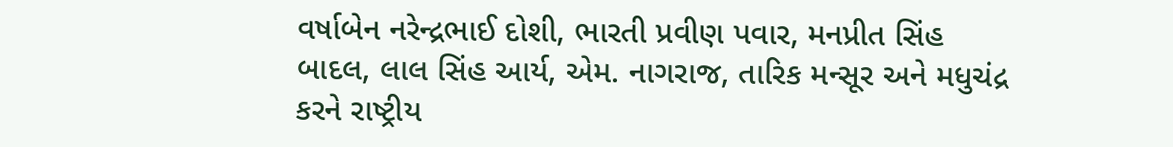વર્ષાબેન નરેન્દ્રભાઈ દોશી, ભારતી પ્રવીણ પવાર, મનપ્રીત સિંહ બાદલ, લાલ સિંહ આર્ય, એમ. નાગરાજ, તારિક મન્સૂર અને મધુચંદ્ર કરને રાષ્ટ્રીય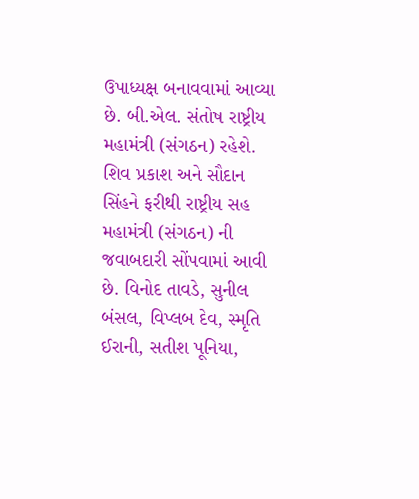ઉપાધ્યક્ષ બનાવવામાં આવ્યા છે. બી.એલ. સંતોષ રાષ્ટ્રીય મહામંત્રી (સંગઠન) રહેશે. શિવ પ્રકાશ અને સૌદાન સિંહને ફરીથી રાષ્ટ્રીય સહ મહામંત્રી (સંગઠન) ની જવાબદારી સોંપવામાં આવી છે. વિનોદ તાવડે, સુનીલ બંસલ, વિપ્લબ દેવ, સ્મૃતિ ઈરાની, સતીશ પૂનિયા,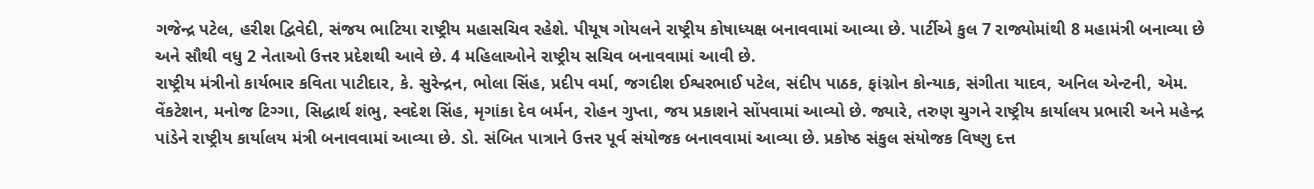ગજેન્દ્ર પટેલ, હરીશ દ્વિવેદી, સંજય ભાટિયા રાષ્ટ્રીય મહાસચિવ રહેશે. પીયૂષ ગોયલને રાષ્ટ્રીય કોષાધ્યક્ષ બનાવવામાં આવ્યા છે. પાર્ટીએ કુલ 7 રાજ્યોમાંથી 8 મહામંત્રી બનાવ્યા છે અને સૌથી વધુ 2 નેતાઓ ઉત્તર પ્રદેશથી આવે છે. 4 મહિલાઓને રાષ્ટ્રીય સચિવ બનાવવામાં આવી છે.
રાષ્ટ્રીય મંત્રીનો કાર્યભાર કવિતા પાટીદાર, કે. સુરેન્દ્રન, ભોલા સિંહ, પ્રદીપ વર્મા, જગદીશ ઈશ્વરભાઈ પટેલ, સંદીપ પાઠક, ફાંગ્નોન કોન્યાક, સંગીતા યાદવ, અનિલ એન્ટની, એમ. વેંકટેશન, મનોજ ટિગ્ગા, સિદ્ધાર્થ શંભુ, સ્વદેશ સિંહ, મૃગાંકા દેવ બર્મન, રોહન ગુપ્તા, જય પ્રકાશને સોંપવામાં આવ્યો છે. જ્યારે, તરુણ ચુગને રાષ્ટ્રીય કાર્યાલય પ્રભારી અને મહેન્દ્ર પાંડેને રાષ્ટ્રીય કાર્યાલય મંત્રી બનાવવામાં આવ્યા છે. ડો. સંબિત પાત્રાને ઉત્તર પૂર્વ સંયોજક બનાવવામાં આવ્યા છે. પ્રકોષ્ઠ સંકુલ સંયોજક વિષ્ણુ દત્ત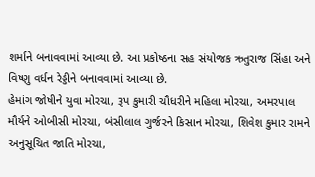શર્માને બનાવવામાં આવ્યા છે. આ પ્રકોષ્ઠના સહ સંયોજક ઋતુરાજ સિંહા અને વિષ્ણુ વર્ધન રેડ્ડીને બનાવવામાં આવ્યા છે.
હેમાંગ જોષીને યુવા મોરચા, રૂપ કુમારી ચૌધરીને મહિલા મોરચા, અમરપાલ મૌર્યને ઓબીસી મોરચા, બંસીલાલ ગુર્જરને કિસાન મોરચા, શિવેશ કુમાર રામને અનુસૂચિત જાતિ મોરચા,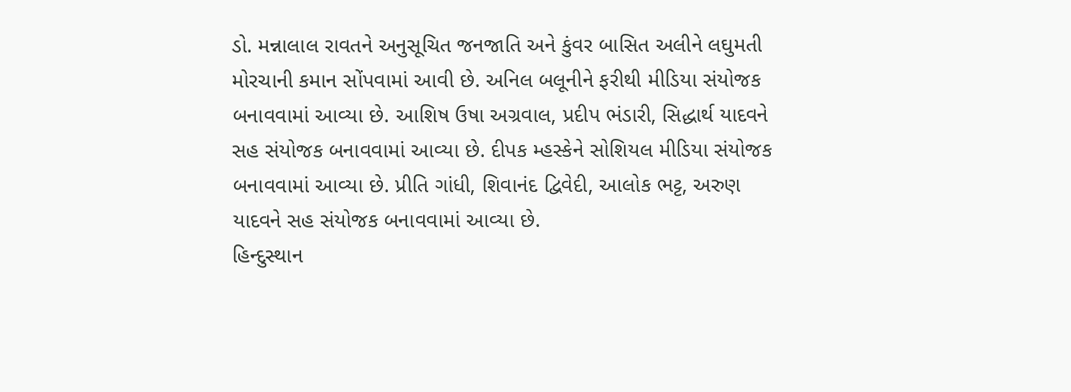ડો. મન્નાલાલ રાવતને અનુસૂચિત જનજાતિ અને કુંવર બાસિત અલીને લઘુમતી મોરચાની કમાન સોંપવામાં આવી છે. અનિલ બલૂનીને ફરીથી મીડિયા સંયોજક બનાવવામાં આવ્યા છે. આશિષ ઉષા અગ્રવાલ, પ્રદીપ ભંડારી, સિદ્ધાર્થ યાદવને સહ સંયોજક બનાવવામાં આવ્યા છે. દીપક મ્હસ્કેને સોશિયલ મીડિયા સંયોજક બનાવવામાં આવ્યા છે. પ્રીતિ ગાંધી, શિવાનંદ દ્વિવેદી, આલોક ભટ્ટ, અરુણ યાદવને સહ સંયોજક બનાવવામાં આવ્યા છે.
હિન્દુસ્થાન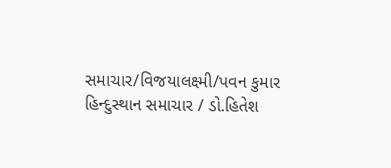સમાચાર/વિજયાલક્ષ્મી/પવન કુમાર
હિન્દુસ્થાન સમાચાર / ડો.હિતેશ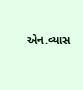એન.વ્યાસ